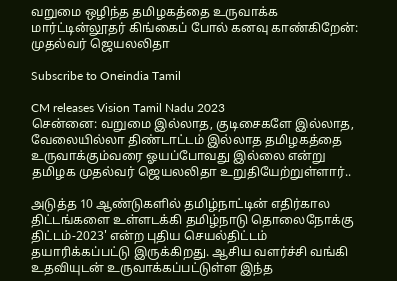வறுமை ஒழிந்த தமிழகத்தை உருவாக்க மார்ட்டின்லூதர் கிங்கைப் போல் கனவு காண்கிறேன்: முதல்வர் ஜெயலலிதா

Subscribe to Oneindia Tamil

CM releases Vision Tamil Nadu 2023
சென்னை: வறுமை இல்லாத, குடிசைகளே இல்லாத, வேலையில்லா திண்டாட்டம் இல்லாத தமிழகத்தை உருவாக்கும்வரை ஓயப்போவது இல்லை என்று தமிழக முதல்வர் ஜெயலலிதா உறுதியேற்றுள்ளார்..

அடுத்த 10 ஆண்டுகளில் தமிழ்நாட்டின் எதிர்கால திட்டங்களை உள்ளடக்கி தமிழ்நாடு தொலைநோக்கு திட்டம்-2023' என்ற புதிய செயல்திட்டம் தயாரிக்கப்பட்டு இருக்கிறது. ஆசிய வளர்ச்சி வங்கி உதவியுடன் உருவாக்கப்பட்டுள்ள இந்த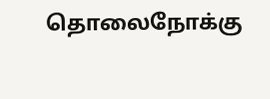தொலைநோக்கு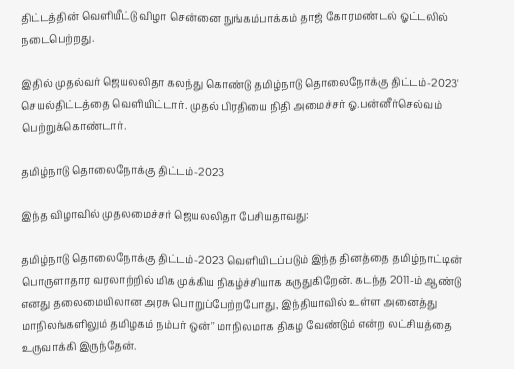திட்டத்தின் வெளியீட்டு விழா சென்னை நுங்கம்பாக்கம் தாஜ் கோரமண்டல் ஓட்டலில் நடைபெற்றது.

இதில் முதல்வர் ஜெயலலிதா கலந்து கொண்டு தமிழ்நாடு தொலைநோக்கு திட்டம்-2023' செயல்திட்டத்தை வெளியிட்டார். முதல் பிரதியை நிதி அமைச்சர் ஓ.பன்னீர்செல்வம் பெற்றுக்கொண்டார்.

தமிழ்நாடு தொலைநோக்கு திட்டம்-2023

இந்த விழாவில் முதலமைச்சர் ஜெயலலிதா பேசியதாவது:

தமிழ்நாடு தொலைநோக்கு திட்டம்-2023 வெளியிடப்படும் இந்த தினத்தை தமிழ்நாட்டின் பொருளாதார வரலாற்றில் மிக முக்கிய நிகழ்ச்சியாக கருதுகிறேன். கடந்த 2011-ம் ஆண்டு எனது தலைமையிலான அரசு பொறுப்பேற்றபோது, இந்தியாவில் உள்ள அனைத்து மாநிலங்களிலும் தமிழகம் நம்பர் ஒன்'' மாநிலமாக திகழ வேண்டும் என்ற லட்சியத்தை உருவாக்கி இருந்தேன்.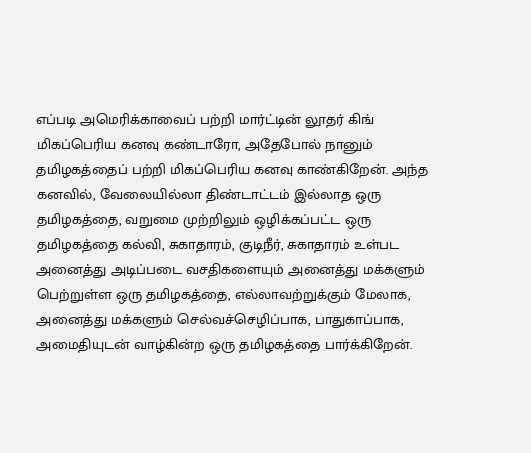எப்படி அமெரிக்காவைப் பற்றி மார்ட்டின் லூதர் கிங் மிகப்பெரிய கனவு கண்டாரோ, அதேபோல் நானும் தமிழகத்தைப் பற்றி மிகப்பெரிய கனவு காண்கிறேன். அந்த கனவில், வேலையில்லா திண்டாட்டம் இல்லாத ஒரு தமிழகத்தை, வறுமை முற்றிலும் ஒழிக்கப்பட்ட ஒரு தமிழகத்தை கல்வி, சுகாதாரம், குடிநீர், சுகாதாரம் உள்பட அனைத்து அடிப்படை வசதிகளையும் அனைத்து மக்களும் பெற்றுள்ள ஒரு தமிழகத்தை, எல்லாவற்றுக்கும் மேலாக, அனைத்து மக்களும் செல்வச்செழிப்பாக, பாதுகாப்பாக, அமைதியுடன் வாழ்கின்ற ஒரு தமிழகத்தை பார்க்கிறேன்.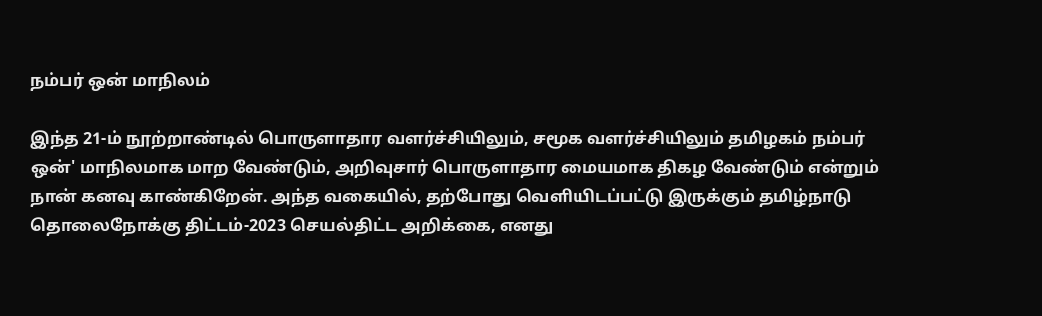நம்பர் ஒன் மாநிலம்

இந்த 21-ம் நூற்றாண்டில் பொருளாதார வளர்ச்சியிலும், சமூக வளர்ச்சியிலும் தமிழகம் நம்பர் ஒன்' மாநிலமாக மாற வேண்டும், அறிவுசார் பொருளாதார மையமாக திகழ வேண்டும் என்றும் நான் கனவு காண்கிறேன். அந்த வகையில், தற்போது வெளியிடப்பட்டு இருக்கும் தமிழ்நாடு தொலைநோக்கு திட்டம்-2023 செயல்திட்ட அறிக்கை, எனது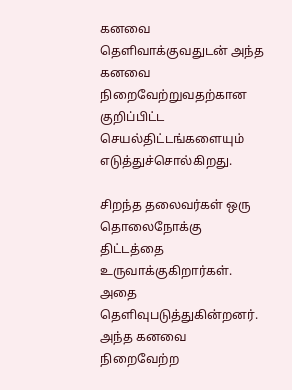கனவை தெளிவாக்குவதுடன் அந்த கனவை நிறைவேற்றுவதற்கான குறிப்பிட்ட செயல்திட்டங்களையும் எடுத்துச்சொல்கிறது.

சிறந்த தலைவர்கள் ஒரு தொலைநோக்கு திட்டத்தை உருவாக்குகிறார்கள். அதை தெளிவுபடுத்துகின்றனர். அந்த கனவை நிறைவேற்ற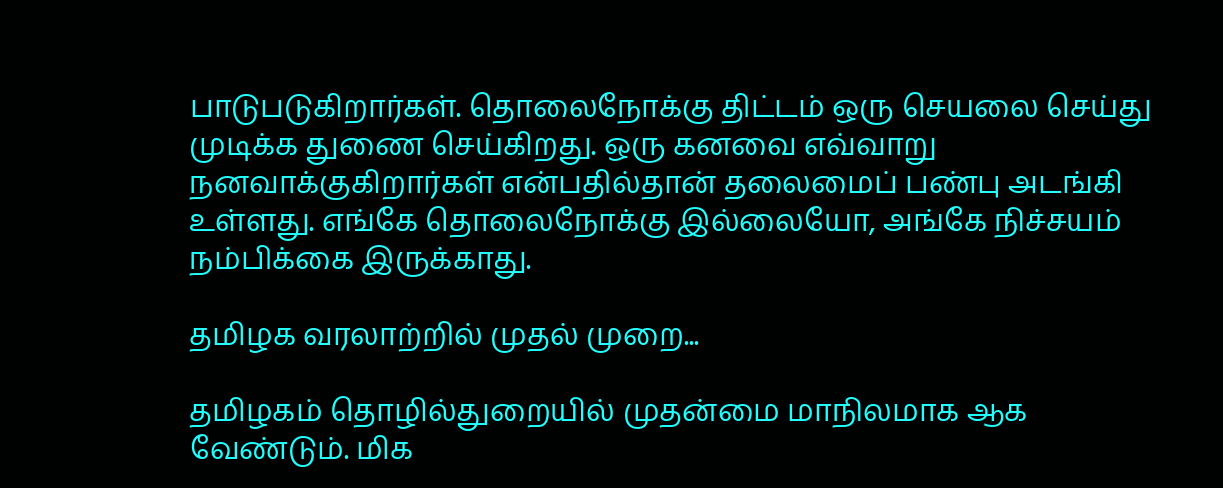பாடுபடுகிறார்கள். தொலைநோக்கு திட்டம் ஒரு செயலை செய்து முடிக்க துணை செய்கிறது. ஒரு கனவை எவ்வாறு நனவாக்குகிறார்கள் என்பதில்தான் தலைமைப் பண்பு அடங்கி உள்ளது. எங்கே தொலைநோக்கு இல்லையோ, அங்கே நிச்சயம் நம்பிக்கை இருக்காது.

தமிழக வரலாற்றில் முதல் முறை...

தமிழகம் தொழில்துறையில் முதன்மை மாநிலமாக ஆக வேண்டும். மிக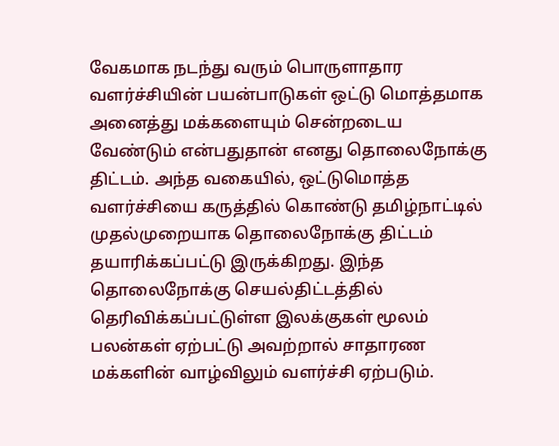வேகமாக நடந்து வரும் பொருளாதார வளர்ச்சியின் பயன்பாடுகள் ஒட்டு மொத்தமாக அனைத்து மக்களையும் சென்றடைய வேண்டும் என்பதுதான் எனது தொலைநோக்கு திட்டம். அந்த வகையில், ஒட்டுமொத்த வளர்ச்சியை கருத்தில் கொண்டு தமிழ்நாட்டில் முதல்முறையாக தொலைநோக்கு திட்டம் தயாரிக்கப்பட்டு இருக்கிறது. இந்த தொலைநோக்கு செயல்திட்டத்தில் தெரிவிக்கப்பட்டுள்ள இலக்குகள் மூலம் பலன்கள் ஏற்பட்டு அவற்றால் சாதாரண மக்களின் வாழ்விலும் வளர்ச்சி ஏற்படும்.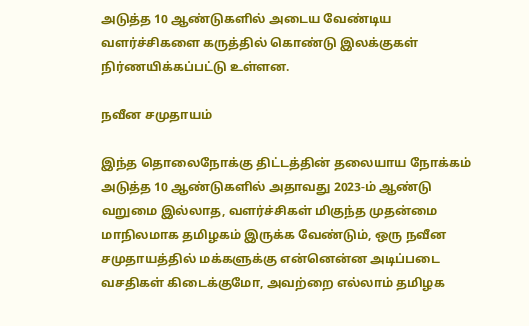அடுத்த 10 ஆண்டுகளில் அடைய வேண்டிய வளர்ச்சிகளை கருத்தில் கொண்டு இலக்குகள் நிர்ணயிக்கப்பட்டு உள்ளன.

நவீன சமுதாயம்

இந்த தொலைநோக்கு திட்டத்தின் தலையாய நோக்கம் அடுத்த 10 ஆண்டுகளில் அதாவது 2023-ம் ஆண்டு வறுமை இல்லாத, வளர்ச்சிகள் மிகுந்த முதன்மை மாநிலமாக தமிழகம் இருக்க வேண்டும், ஒரு நவீன சமுதாயத்தில் மக்களுக்கு என்னென்ன அடிப்படை வசதிகள் கிடைக்குமோ, அவற்றை எல்லாம் தமிழக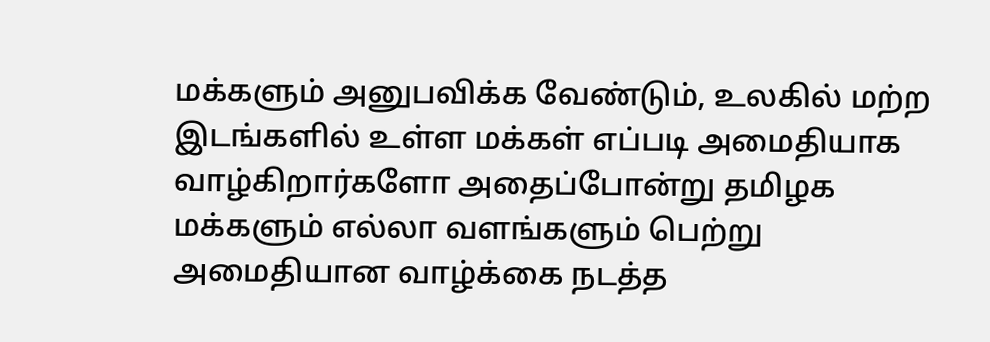மக்களும் அனுபவிக்க வேண்டும், உலகில் மற்ற இடங்களில் உள்ள மக்கள் எப்படி அமைதியாக வாழ்கிறார்களோ அதைப்போன்று தமிழக மக்களும் எல்லா வளங்களும் பெற்று அமைதியான வாழ்க்கை நடத்த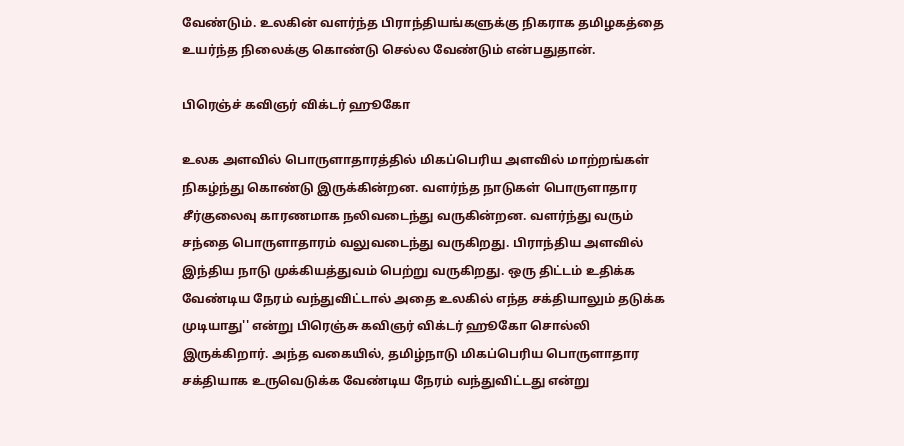வேண்டும். உலகின் வளர்ந்த பிராந்தியங்களுக்கு நிகராக தமிழகத்தை உயர்ந்த நிலைக்கு கொண்டு செல்ல வேண்டும் என்பதுதான்.

பிரெஞ்ச் கவிஞர் விக்டர் ஹூகோ

உலக அளவில் பொருளாதாரத்தில் மிகப்பெரிய அளவில் மாற்றங்கள் நிகழ்ந்து கொண்டு இருக்கின்றன. வளர்ந்த நாடுகள் பொருளாதார சீர்குலைவு காரணமாக நலிவடைந்து வருகின்றன. வளர்ந்து வரும் சந்தை பொருளாதாரம் வலுவடைந்து வருகிறது. பிராந்திய அளவில் இந்திய நாடு முக்கியத்துவம் பெற்று வருகிறது. ஒரு திட்டம் உதிக்க வேண்டிய நேரம் வந்துவிட்டால் அதை உலகில் எந்த சக்தியாலும் தடுக்க முடியாது'' என்று பிரெஞ்சு கவிஞர் விக்டர் ஹூகோ சொல்லி இருக்கிறார். அந்த வகையில், தமிழ்நாடு மிகப்பெரிய பொருளாதார சக்தியாக உருவெடுக்க வேண்டிய நேரம் வந்துவிட்டது என்று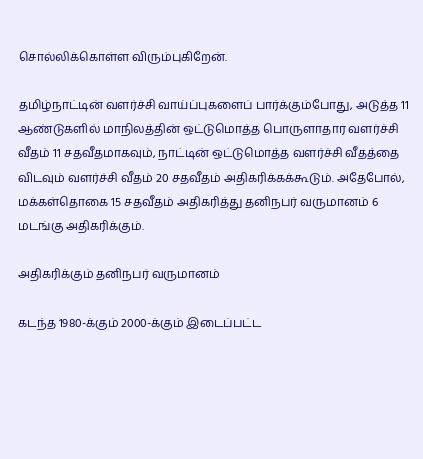சொல்லிக்கொள்ள விரும்புகிறேன்.

தமிழ்நாட்டின் வளர்ச்சி வாய்ப்புகளைப் பார்க்கும்போது, அடுத்த 11 ஆண்டுகளில் மாநிலத்தின் ஒட்டுமொத்த பொருளாதார வளர்ச்சி வீதம் 11 சதவீதமாகவும், நாட்டின் ஒட்டுமொத்த வளர்ச்சி வீதத்தை விடவும் வளர்ச்சி வீதம் 20 சதவீதம் அதிகரிக்கக்கூடும். அதேபோல், மக்கள்தொகை 15 சதவீதம் அதிகரித்து தனிநபர் வருமானம் 6 மடங்கு அதிகரிக்கும்.

அதிகரிக்கும் தனிநபர் வருமானம்

கடந்த 1980-க்கும் 2000-க்கும் இடைப்பட்ட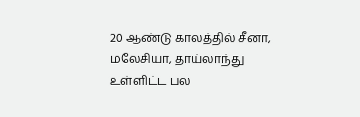20 ஆண்டு காலத்தில் சீனா, மலேசியா, தாய்லாந்து உள்ளிட்ட பல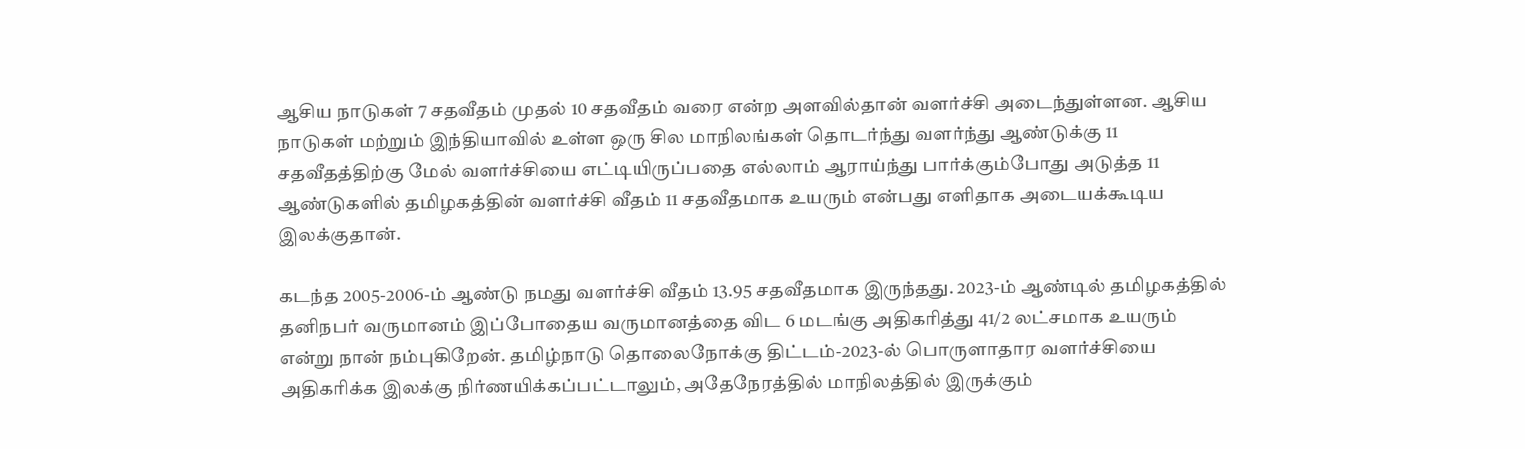ஆசிய நாடுகள் 7 சதவீதம் முதல் 10 சதவீதம் வரை என்ற அளவில்தான் வளர்ச்சி அடைந்துள்ளன. ஆசிய நாடுகள் மற்றும் இந்தியாவில் உள்ள ஒரு சில மாநிலங்கள் தொடர்ந்து வளர்ந்து ஆண்டுக்கு 11 சதவீதத்திற்கு மேல் வளர்ச்சியை எட்டியிருப்பதை எல்லாம் ஆராய்ந்து பார்க்கும்போது அடுத்த 11 ஆண்டுகளில் தமிழகத்தின் வளர்ச்சி வீதம் 11 சதவீதமாக உயரும் என்பது எளிதாக அடையக்கூடிய இலக்குதான்.

கடந்த 2005-2006-ம் ஆண்டு நமது வளர்ச்சி வீதம் 13.95 சதவீதமாக இருந்தது. 2023-ம் ஆண்டில் தமிழகத்தில் தனிநபர் வருமானம் இப்போதைய வருமானத்தை விட 6 மடங்கு அதிகரித்து 41/2 லட்சமாக உயரும் என்று நான் நம்புகிறேன். தமிழ்நாடு தொலைநோக்கு திட்டம்-2023-ல் பொருளாதார வளர்ச்சியை அதிகரிக்க இலக்கு நிர்ணயிக்கப்பட்டாலும், அதேநேரத்தில் மாநிலத்தில் இருக்கும்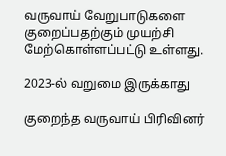வருவாய் வேறுபாடுகளை குறைப்பதற்கும் முயற்சி மேற்கொள்ளப்பட்டு உள்ளது.

2023-ல் வறுமை இருக்காது

குறைந்த வருவாய் பிரிவினர்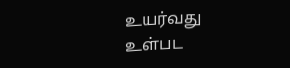உயர்வது உள்பட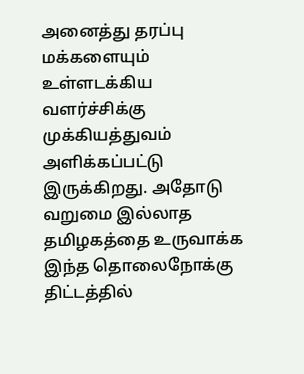அனைத்து தரப்பு மக்களையும் உள்ளடக்கிய வளர்ச்சிக்கு முக்கியத்துவம் அளிக்கப்பட்டு இருக்கிறது. அதோடு வறுமை இல்லாத தமிழகத்தை உருவாக்க இந்த தொலைநோக்கு திட்டத்தில்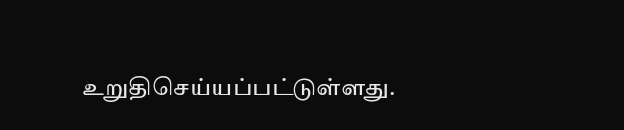உறுதிசெய்யப்பட்டுள்ளது.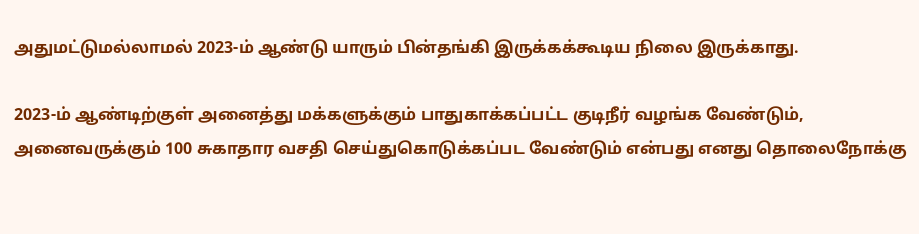அதுமட்டுமல்லாமல் 2023-ம் ஆண்டு யாரும் பின்தங்கி இருக்கக்கூடிய நிலை இருக்காது.

2023-ம் ஆண்டிற்குள் அனைத்து மக்களுக்கும் பாதுகாக்கப்பட்ட குடிநீர் வழங்க வேண்டும், அனைவருக்கும் 100 சுகாதார வசதி செய்துகொடுக்கப்பட வேண்டும் என்பது எனது தொலைநோக்கு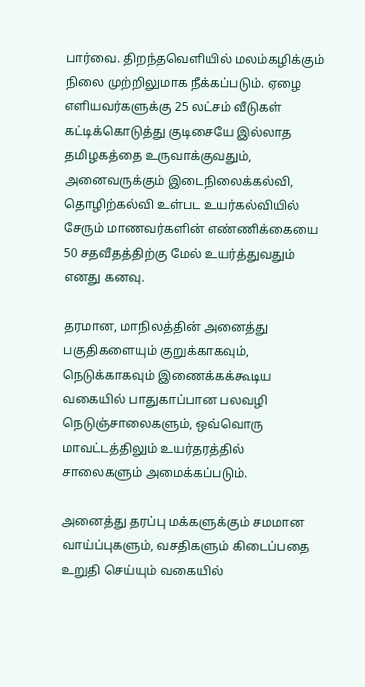பார்வை. திறந்தவெளியில் மலம்கழிக்கும் நிலை முற்றிலுமாக நீக்கப்படும். ஏழை எளியவர்களுக்கு 25 லட்சம் வீடுகள் கட்டிக்கொடுத்து குடிசையே இல்லாத தமிழகத்தை உருவாக்குவதும், அனைவருக்கும் இடைநிலைக்கல்வி, தொழிற்கல்வி உள்பட உயர்கல்வியில் சேரும் மாணவர்களின் எண்ணிக்கையை 50 சதவீதத்திற்கு மேல் உயர்த்துவதும் எனது கனவு.

தரமான, மாநிலத்தின் அனைத்து பகுதிகளையும் குறுக்காகவும், நெடுக்காகவும் இணைக்கக்கூடிய வகையில் பாதுகாப்பான பலவழி நெடுஞ்சாலைகளும், ஒவ்வொரு மாவட்டத்திலும் உயர்தரத்தில் சாலைகளும் அமைக்கப்படும்.

அனைத்து தரப்பு மக்களுக்கும் சமமான வாய்ப்புகளும், வசதிகளும் கிடைப்பதை உறுதி செய்யும் வகையில்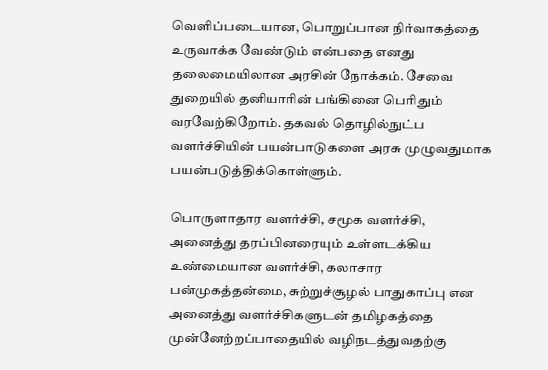வெளிப்படையான, பொறுப்பான நிர்வாகத்தை உருவாக்க வேண்டும் என்பதை எனது தலைமையிலான அரசின் நோக்கம். சேவை துறையில் தனியாரின் பங்கினை பெரிதும் வரவேற்கிறோம். தகவல் தொழில்நுட்ப வளர்ச்சியின் பயன்பாடுகளை அரசு முழுவதுமாக பயன்படுத்திக்கொள்ளும்.

பொருளாதார வளர்ச்சி, சமூக வளர்ச்சி, அனைத்து தரப்பினரையும் உள்ளடக்கிய உண்மையான வளர்ச்சி, கலாசார பன்முகத்தன்மை, சுற்றுச்சூழல் பாதுகாப்பு என அனைத்து வளர்ச்சிகளுடன் தமிழகத்தை முன்னேற்றப்பாதையில் வழிநடத்துவதற்கு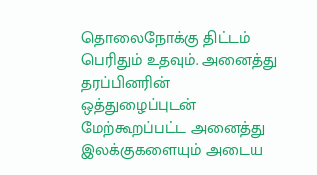தொலைநோக்கு திட்டம் பெரிதும் உதவும். அனைத்து தரப்பினரின் ஒத்துழைப்புடன் மேற்கூறப்பட்ட அனைத்து இலக்குகளையும் அடைய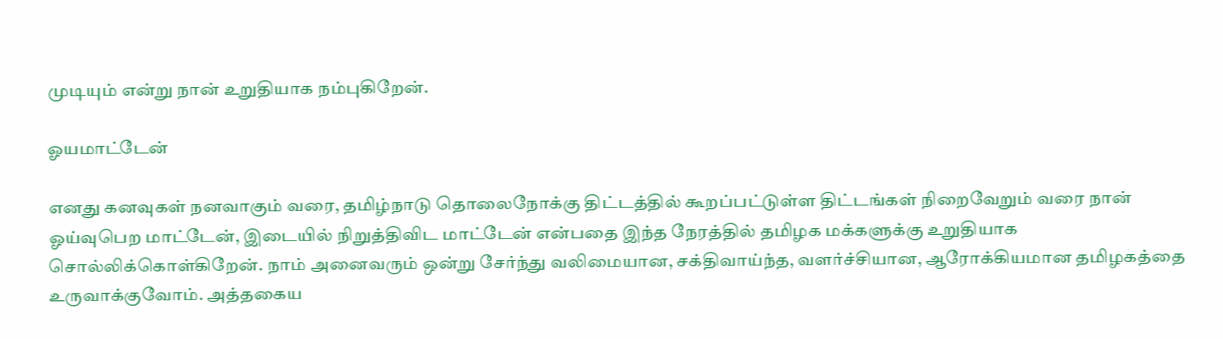முடியும் என்று நான் உறுதியாக நம்புகிறேன்.

ஓயமாட்டேன்

எனது கனவுகள் நனவாகும் வரை, தமிழ்நாடு தொலைநோக்கு திட்டத்தில் கூறப்பட்டுள்ள திட்டங்கள் நிறைவேறும் வரை நான் ஓய்வுபெற மாட்டேன், இடையில் நிறுத்திவிட மாட்டேன் என்பதை இந்த நேரத்தில் தமிழக மக்களுக்கு உறுதியாக சொல்லிக்கொள்கிறேன். நாம் அனைவரும் ஒன்று சேர்ந்து வலிமையான, சக்திவாய்ந்த, வளர்ச்சியான, ஆரோக்கியமான தமிழகத்தை உருவாக்குவோம். அத்தகைய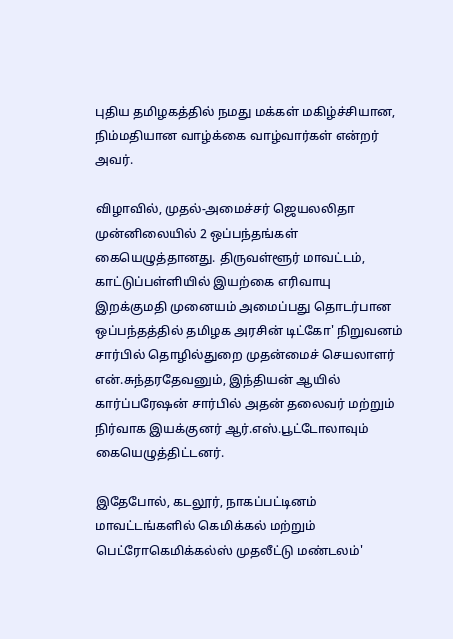புதிய தமிழகத்தில் நமது மக்கள் மகிழ்ச்சியான, நிம்மதியான வாழ்க்கை வாழ்வார்கள் என்றர் அவர்.

விழாவில், முதல்-அமைச்சர் ஜெயலலிதா முன்னிலையில் 2 ஒப்பந்தங்கள் கையெழுத்தானது. திருவள்ளூர் மாவட்டம், காட்டுப்பள்ளியில் இயற்கை எரிவாயு இறக்குமதி முனையம் அமைப்பது தொடர்பான ஒப்பந்தத்தில் தமிழக அரசின் டிட்கோ' நிறுவனம் சார்பில் தொழில்துறை முதன்மைச் செயலாளர் என்.சுந்தரதேவனும், இந்தியன் ஆயில் கார்ப்பரேஷன் சார்பில் அதன் தலைவர் மற்றும் நிர்வாக இயக்குனர் ஆர்.எஸ்.பூட்டோலாவும் கையெழுத்திட்டனர்.

இதேபோல், கடலூர், நாகப்பட்டினம் மாவட்டங்களில் கெமிக்கல் மற்றும் பெட்ரோகெமிக்கல்ஸ் முதலீட்டு மண்டலம்'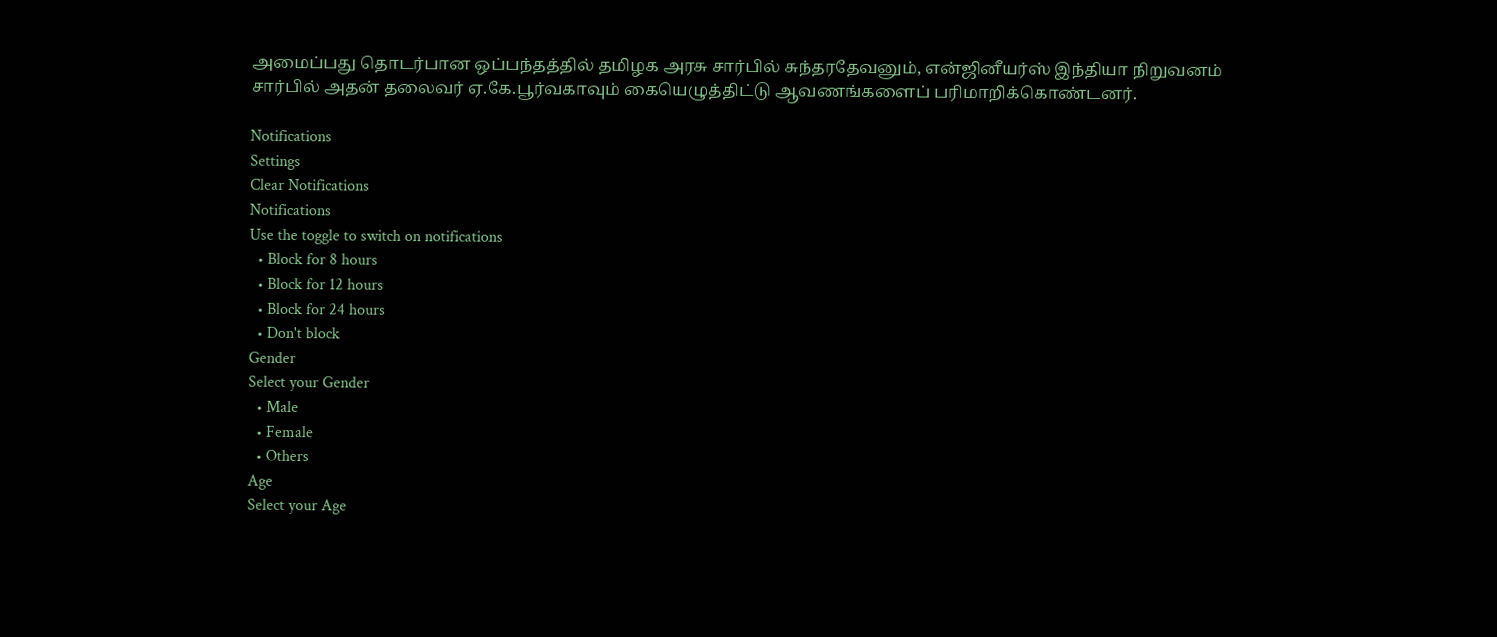அமைப்பது தொடர்பான ஒப்பந்தத்தில் தமிழக அரசு சார்பில் சுந்தரதேவனும், என்ஜினீயர்ஸ் இந்தியா நிறுவனம் சார்பில் அதன் தலைவர் ஏ.கே.பூர்வகாவும் கையெழுத்திட்டு ஆவணங்களைப் பரிமாறிக்கொண்டனர்.

Notifications
Settings
Clear Notifications
Notifications
Use the toggle to switch on notifications
  • Block for 8 hours
  • Block for 12 hours
  • Block for 24 hours
  • Don't block
Gender
Select your Gender
  • Male
  • Female
  • Others
Age
Select your Age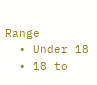Range
  • Under 18
  • 18 to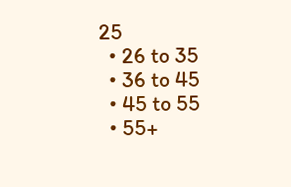25
  • 26 to 35
  • 36 to 45
  • 45 to 55
  • 55+